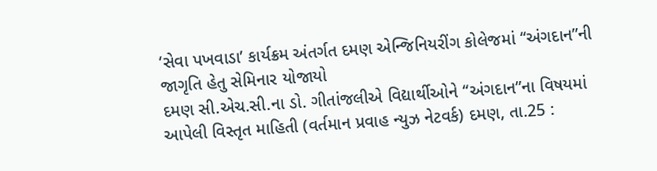‘સેવા પખવાડા’ કાર્યક્રમ અંતર્ગત દમણ એન્જિનિયરીંગ કોલેજમાં ‘‘અંગદાન”ની જાગૃતિ હેતુ સેમિનાર યોજાયો
દમણ સી.એચ.સી.ના ડો. ગીતાંજલીએ વિદ્યાર્થીઓને ‘‘અંગદાન”ના વિષયમાં આપેલી વિસ્તૃત માહિતી (વર્તમાન પ્રવાહ ન્યુઝ નેટવર્ક) દમણ, તા.25 :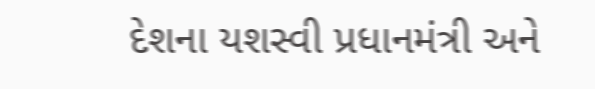દેશના યશસ્વી પ્રધાનમંત્રી અને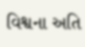વિશ્વના અતિ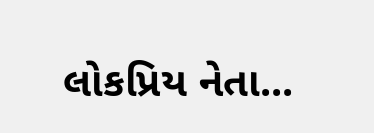લોકપ્રિય નેતા...